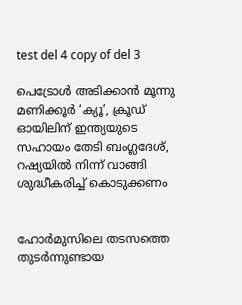test del 4 copy of del 3

പെട്രോൾ അടിക്കാൻ മൂന്നു മണിക്കൂർ ‘ക്യൂ’, ക്രൂഡ് ഓയില‍ിന് ഇന്ത്യയുടെ സഹായം തേടി ബംഗ്ലദേശ്, റഷ്യയിൽ നിന്ന് വാങ്ങി ശുദ്ധീകരിച്ച് കൊടുക്കണം


ഹോർമുസിലെ തടസത്തെ തുടർന്നുണ്ടായ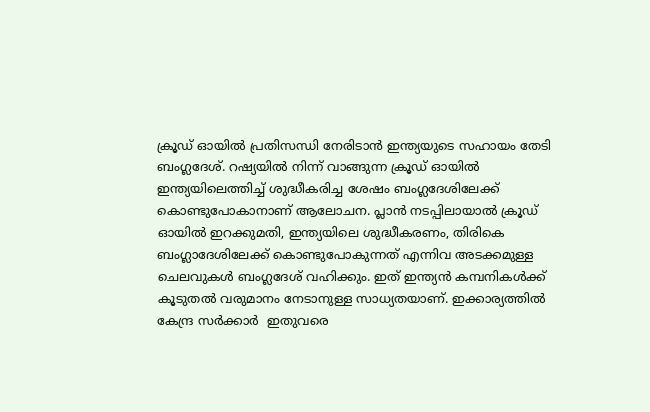ക്രൂഡ് ഓയിൽ പ്രതിസന്ധി നേരിടാൻ ഇന്ത്യയുടെ സഹായം തേടി ബംഗ്ലദേശ്. റഷ്യയിൽ നിന്ന് വാങ്ങുന്ന ക്രൂഡ് ഓയിൽ ഇന്ത്യയിലെത്തിച്ച് ശുദ്ധീകരിച്ച ശേഷം ബംഗ്ലദേശിലേക്ക് കൊണ്ടുപോകാനാണ് ആലോചന. പ്ലാൻ നടപ്പിലായാൽ ക്രൂഡ് ഓയിൽ ഇറക്കുമതി, ഇന്ത്യയിലെ ശുദ്ധീകരണം, തിരികെ ബംഗ്ലാദേശിലേക്ക് കൊണ്ടുപോകുന്നത് എന്നിവ അടക്കമുള്ള ചെലവുകൾ ബംഗ്ലദേശ് വഹിക്കും. ഇത് ഇന്ത്യൻ കമ്പനികൾക്ക് കൂടുതൽ വരുമാനം നേടാനുള്ള സാധ്യതയാണ്. ഇക്കാര്യത്തിൽ കേന്ദ്ര സർക്കാർ  ഇതുവരെ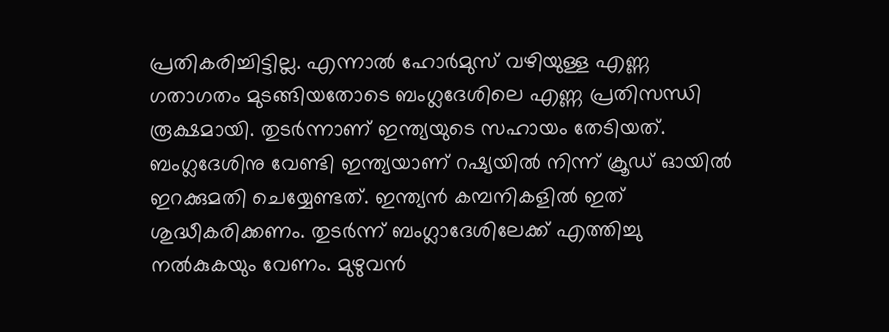പ്രതികരിച്ചിട്ടില്ല. എന്നാൽ ഹോർമുസ് വഴിയുള്ള എണ്ണ ഗതാഗതം മുടങ്ങിയതോടെ ബംഗ്ലദേശിലെ എണ്ണ പ്രതിസന്ധി രൂക്ഷമായി. തുടർന്നാണ് ഇന്ത്യയുടെ സഹായം തേടിയത്. ബംഗ്ലദേശിനു വേണ്ടി ഇന്ത്യയാണ് റഷ്യയിൽ നിന്ന് ക്രൂഡ് ഓയിൽ ഇറക്കുമതി ചെയ്യേണ്ടത്. ഇന്ത്യൻ കമ്പനികളിൽ ഇത് ശുദ്ധീകരിക്കണം. തുടർന്ന് ബംഗ്ലാദേശിലേക്ക് എത്തിച്ചു നൽകുകയും വേണം. മുഴുവൻ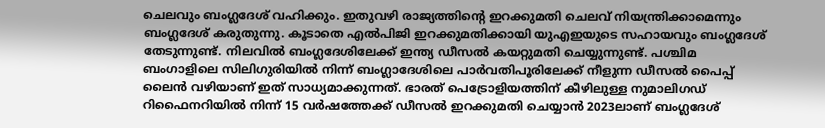ചെലവും ബംഗ്ലദേശ് വഹിക്കും. ഇതുവഴി രാജ്യത്തിന്‍റെ ഇറക്കുമതി ചെലവ് നിയന്ത്രിക്കാമെന്നും ബംഗ്ലദേശ് കരുതുന്നു. കൂടാതെ എൽപിജി ഇറക്കുമതിക്കായി യുഎഇയുടെ സഹായവും ബംഗ്ലദേശ് തേടുന്നുണ്ട്. നിലവിൽ ബംഗ്ലദേശിലേക്ക് ഇന്ത്യ ഡീസല്‍ കയറ്റുമതി ചെയ്യുന്നുണ്ട്. പശ്ചിമ ബംഗാളിലെ സിലിഗുരിയിൽ നിന്ന് ബംഗ്ലാദേശിലെ പാർവതിപൂരിലേക്ക് നീളുന്ന ഡീസൽ പൈപ്പ് ലൈൻ വഴിയാണ് ഇത് സാധ്യമാക്കുന്നത്. ഭാരത് പെട്രോളിയത്തിന് കീഴിലുള്ള നുമാലിഗഡ് റിഫൈനറിയിൽ നിന്ന് 15 വർഷത്തേക്ക് ഡീസൽ ഇറക്കുമതി ചെയ്യാൻ 2023ലാണ് ബംഗ്ലദേശ്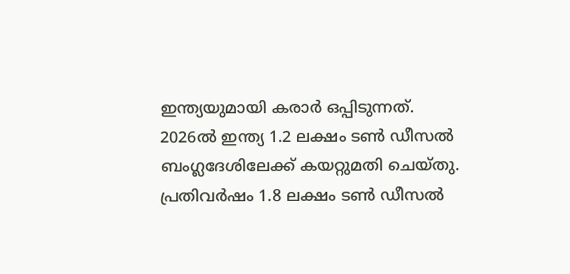ഇന്ത്യയുമായി കരാർ ഒപ്പിടുന്നത്. 2026ൽ ഇന്ത്യ 1.2 ലക്ഷം ടൺ ഡീസൽ ബംഗ്ലദേശിലേക്ക് കയറ്റുമതി ചെയ്തു. പ്രതിവർഷം 1.8 ലക്ഷം ടൺ ഡീസൽ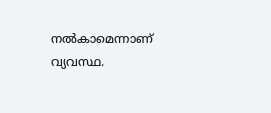നൽകാമെന്നാണ് വ്യവസ്ഥ.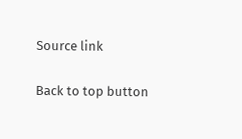Source link

Back to top button